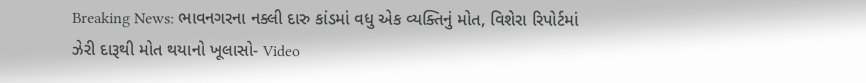Breaking News: ભાવનગરના નક્લી દારુ કાંડમાં વધુ એક વ્યક્તિનું મોત, વિશેરા રિપોર્ટમાં ઝેરી દારૂથી મોત થયાનો ખૂલાસો- Video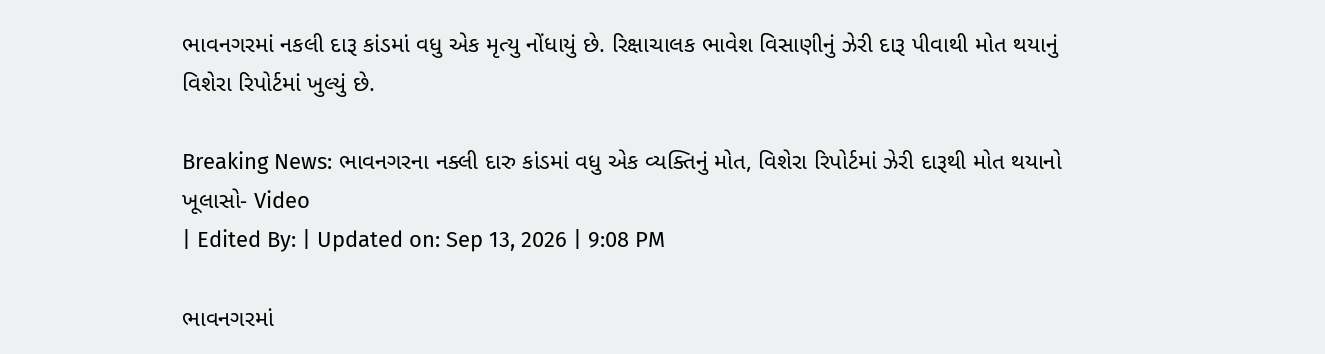ભાવનગરમાં નકલી દારૂ કાંડમાં વધુ એક મૃત્યુ નોંધાયું છે. રિક્ષાચાલક ભાવેશ વિસાણીનું ઝેરી દારૂ પીવાથી મોત થયાનું વિશેરા રિપોર્ટમાં ખુલ્યું છે.

Breaking News: ભાવનગરના નક્લી દારુ કાંડમાં વધુ એક વ્યક્તિનું મોત, વિશેરા રિપોર્ટમાં ઝેરી દારૂથી મોત થયાનો ખૂલાસો- Video
| Edited By: | Updated on: Sep 13, 2026 | 9:08 PM

ભાવનગરમાં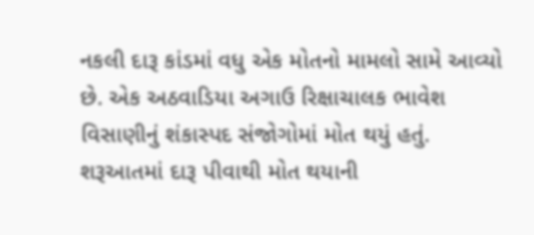નકલી દારૂ કાંડમાં વધુ એક મોતનો મામલો સામે આવ્યો છે. એક અઠવાડિયા અગાઉ રિક્ષાચાલક ભાવેશ વિસાણીનું શંકાસ્પદ સંજોગોમાં મોત થયું હતું. શરૂઆતમાં દારૂ પીવાથી મોત થયાની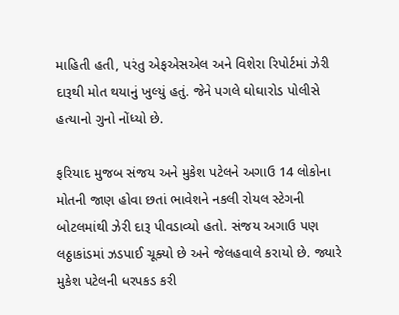માહિતી હતી, પરંતુ એફએસએલ અને વિશેરા રિપોર્ટમાં ઝેરી દારૂથી મોત થયાનું ખુલ્યું હતું. જેને પગલે ઘોઘારોડ પોલીસે હત્યાનો ગુનો નોંધ્યો છે.

ફરિયાદ મુજબ સંજય અને મુકેશ પટેલને અગાઉ 14 લોકોના મોતની જાણ હોવા છતાં ભાવેશને નકલી રોયલ સ્ટેગની બોટલમાંથી ઝેરી દારૂ પીવડાવ્યો હતો. સંજય અગાઉ પણ લઠ્ઠાકાંડમાં ઝડપાઈ ચૂક્યો છે અને જેલહવાલે કરાયો છે. જ્યારે મુકેશ પટેલની ધરપકડ કરી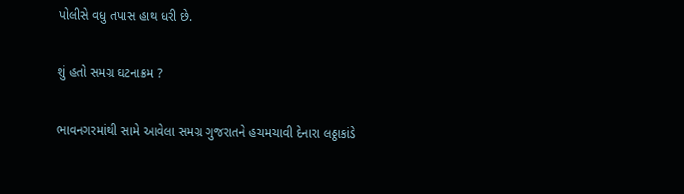પોલીસે વધુ તપાસ હાથ ધરી છે.

શું હતો સમગ્ર ઘટનાક્રમ ?

ભાવનગરમાંથી સામે આવેલા સમગ્ર ગુજરાતને હચમચાવી દેનારા લઠ્ઠાકાંડે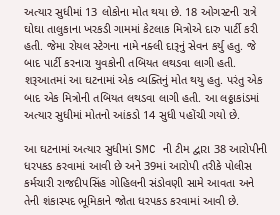અત્યાર સુધીમાં 13 લોકોના મોત થયા છે. 18 ઓગસ્ટની રાત્રે ઘોઘા તાલુકાના ખરકડી ગામમાં કેટલાક મિત્રોએ દારુ પાર્ટી કરી હતી. જેમા રોયલ સ્ટેગના નામે નક્લી દારૂનું સેવન કર્યુ હતુ. જે બાદ પાર્ટી કરનારા યુવકોની તબિયત લથડવા લાગી હતી. શરૂઆતમાં આ ઘટનામાં એક વ્યક્તિનું મોત થયુ હતુ. પરંતુ એક બાદ એક મિત્રોની તબિયત લથડવા લાગી હતી. આ લઠ્ઠાકાંડમાં અત્યાર સુધીમાં મોતનો આંકડો 14 સુધી પહોંચી ગયો છે.

આ ઘટનામાં અત્યાર સુધીમાં SMC ની ટીમ દ્વારા 38 આરોપીની ધરપકડ કરવામાં આવી છે અને 39માં આરોપી તરીકે પોલીસ કર્મચારી રાજદીપસિંહ ગોહિલની સંડોવણી સામે આવતા અને તેની શંકાસ્પદ ભૂમિકાને જોતા ધરપકડ કરવામાં આવી છે.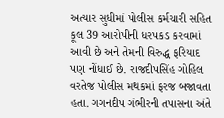અત્યાર સુધીમાં પોલીસ કર્મચારી સહિત કૂલ 39 આરોપીની ધરપકડ કરવામાં આવી છે અને તેમની વિરુદ્ધ ફરિયાદ પણ નોંધાઈ છે. રાજદીપસિંહ ગોહિલ વરતેજ પોલીસ મથકમાં ફરજ બજાવતા હતા. ગગનદીપ ગંભીરની તપાસના અંતે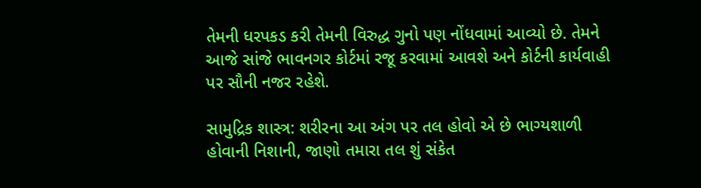તેમની ધરપકડ કરી તેમની વિરુદ્ધ ગુનો પણ નોંધવામાં આવ્યો છે. તેમને આજે સાંજે ભાવનગર કોર્ટમાં રજૂ કરવામાં આવશે અને કોર્ટની કાર્યવાહી પર સૌની નજર રહેશે.

સામુદ્રિક શાસ્ત્ર: શરીરના આ અંગ પર તલ હોવો એ છે ભાગ્યશાળી હોવાની નિશાની, જાણો તમારા તલ શું સંકેત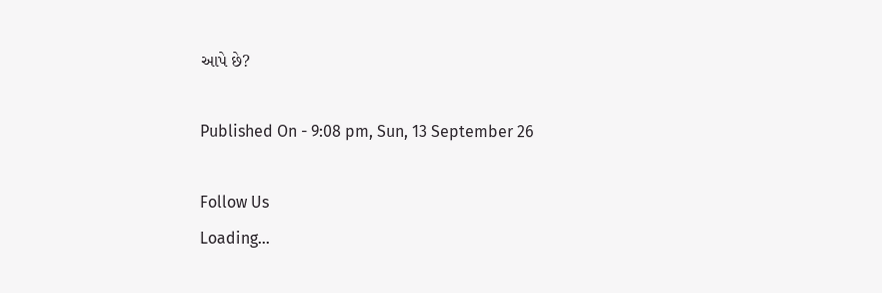આપે છે?

Published On - 9:08 pm, Sun, 13 September 26

Follow Us
Loading...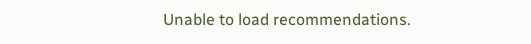Unable to load recommendations.